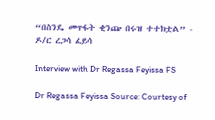“በስንዴ መጥፋት ቂንጬ በሩዝ ተተክቷል” - ዶ/ር ረጋሳ ፈይሳ

Interview with Dr Regassa Feyissa FS

Dr Regassa Feyissa Source: Courtesy of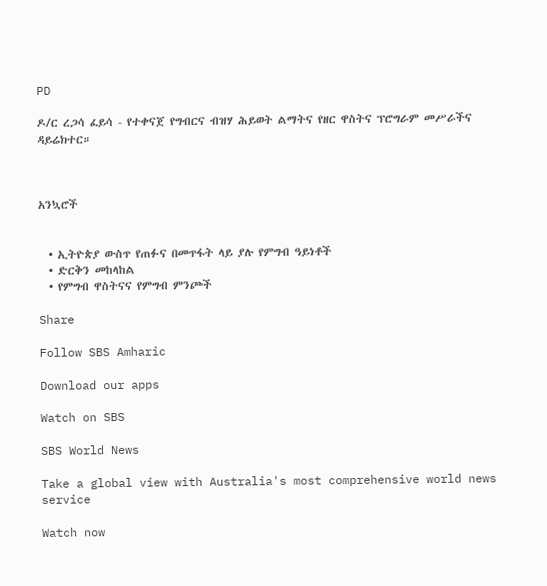PD

ዶ/ር ረጋሳ ፈይሳ - የተቀናጀ የግብርና ብዝሃ ሕይወት ልማትና የዘር ዋስትና ፕሮግራም መሥራችና ዳይሬክተር።



አንኳሮች


  • ኢትዮጵያ ውስጥ የጠፉና በመጥፋት ላይ ያሉ የምግብ ዓይነቶች
  • ድርቅን መከላከል
  • የምግብ ዋስትናና የምግብ ምንጮች

Share

Follow SBS Amharic

Download our apps

Watch on SBS

SBS World News

Take a global view with Australia's most comprehensive world news service

Watch now